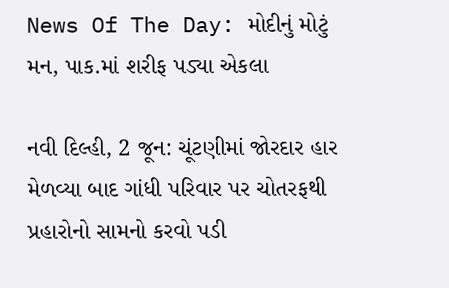News Of The Day: મોદીનું મોટું મન, પાક.માં શરીફ પડ્યા એકલા

નવી દિલ્હી, 2 જૂન: ચૂંટણીમાં જોરદાર હાર મેળવ્યા બાદ ગાંધી પરિવાર પર ચોતરફથી પ્રહારોનો સામનો કરવો પડી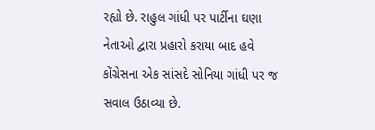રહ્યો છે. રાહુલ ગાંધી પર પાર્ટીના ઘણા નેતાઓ દ્વારા પ્રહારો કરાયા બાદ હવે કોંગ્રેસના એક સાંસદે સોનિયા ગાંધી પર જ સવાલ ઉઠાવ્યા છે.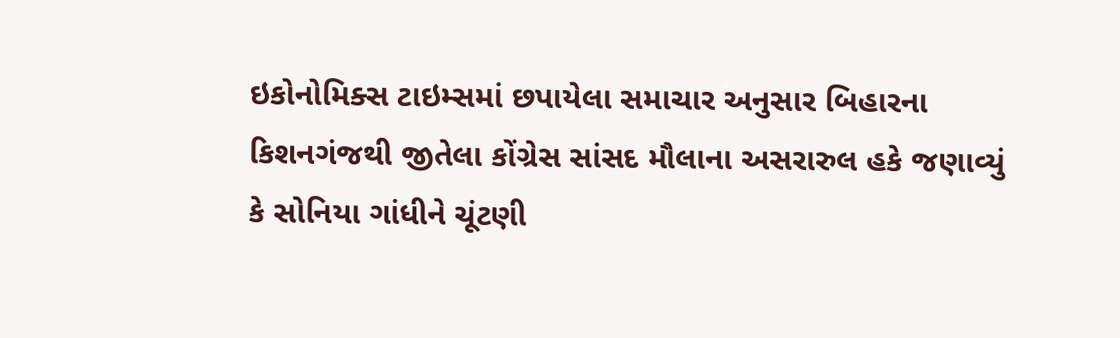ઇકોનોમિક્સ ટાઇમ્સમાં છપાયેલા સમાચાર અનુસાર બિહારના કિશનગંજથી જીતેલા કોંગ્રેસ સાંસદ મૌલાના અસરારુલ હકે જણાવ્યું કે સોનિયા ગાંધીને ચૂંટણી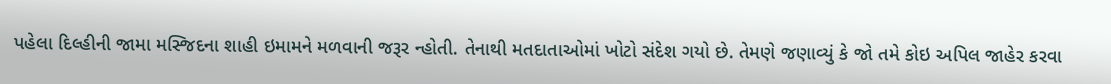પહેલા દિલ્હીની જામા મસ્જિદના શાહી ઇમામને મળવાની જરૂર ન્હોતી. તેનાથી મતદાતાઓમાં ખોટો સંદેશ ગયો છે. તેમણે જણાવ્યું કે જો તમે કોઇ અપિલ જાહેર કરવા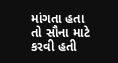માંગતા હતા તો સૌના માટે કરવી હતી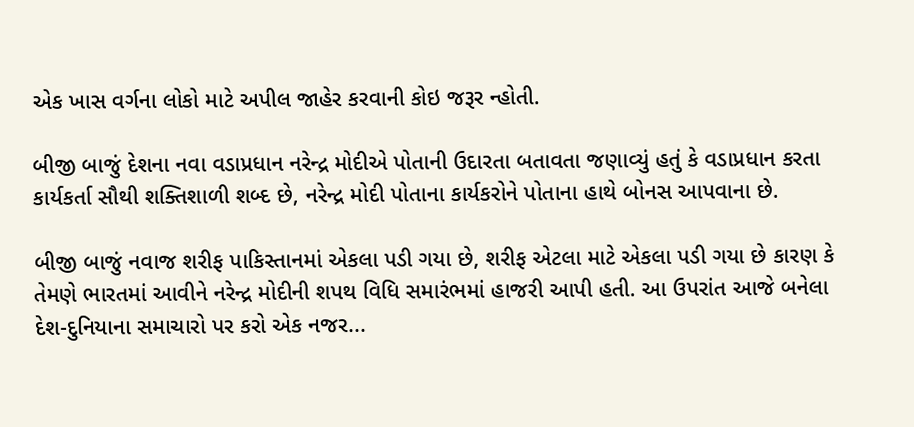એક ખાસ વર્ગના લોકો માટે અપીલ જાહેર કરવાની કોઇ જરૂર ન્હોતી.

બીજી બાજું દેશના નવા વડાપ્રધાન નરેન્દ્ર મોદીએ પોતાની ઉદારતા બતાવતા જણાવ્યું હતું કે વડાપ્રધાન કરતા કાર્યકર્તા સૌથી શક્તિશાળી શબ્દ છે, નરેન્દ્ર મોદી પોતાના કાર્યકરોને પોતાના હાથે બોનસ આપવાના છે.

બીજી બાજું નવાજ શરીફ પાકિસ્તાનમાં એકલા પડી ગયા છે, શરીફ એટલા માટે એકલા પડી ગયા છે કારણ કે તેમણે ભારતમાં આવીને નરેન્દ્ર મોદીની શપથ વિધિ સમારંભમાં હાજરી આપી હતી. આ ઉપરાંત આજે બનેલા દેશ-દુનિયાના સમાચારો પર કરો એક નજર...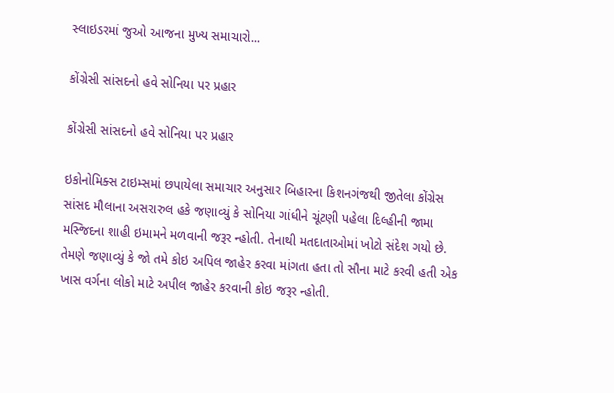સ્લાઇડરમાં જુઓ આજના મુખ્ય સમાચારો...

કોંગ્રેસી સાંસદનો હવે સોનિયા પર પ્રહાર

કોંગ્રેસી સાંસદનો હવે સોનિયા પર પ્રહાર

ઇકોનોમિક્સ ટાઇમ્સમાં છપાયેલા સમાચાર અનુસાર બિહારના કિશનગંજથી જીતેલા કોંગ્રેસ સાંસદ મૌલાના અસરારુલ હકે જણાવ્યું કે સોનિયા ગાંધીને ચૂંટણી પહેલા દિલ્હીની જામા મસ્જિદના શાહી ઇમામને મળવાની જરૂર ન્હોતી. તેનાથી મતદાતાઓમાં ખોટો સંદેશ ગયો છે. તેમણે જણાવ્યું કે જો તમે કોઇ અપિલ જાહેર કરવા માંગતા હતા તો સૌના માટે કરવી હતી એક ખાસ વર્ગના લોકો માટે અપીલ જાહેર કરવાની કોઇ જરૂર ન્હોતી.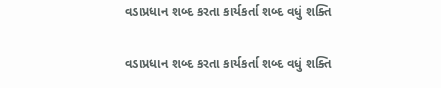વડાપ્રધાન શબ્દ કરતા કાર્યકર્તા શબ્દ વધું શક્તિ

વડાપ્રધાન શબ્દ કરતા કાર્યકર્તા શબ્દ વધું શક્તિ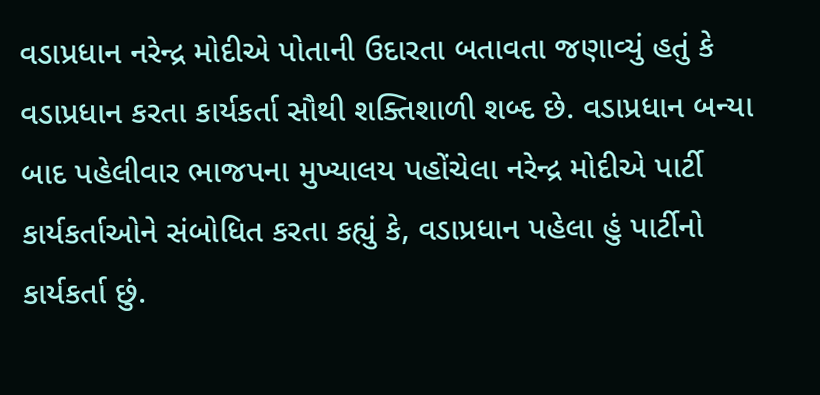વડાપ્રધાન નરેન્દ્ર મોદીએ પોતાની ઉદારતા બતાવતા જણાવ્યું હતું કે વડાપ્રધાન કરતા કાર્યકર્તા સૌથી શક્તિશાળી શબ્દ છે. વડાપ્રધાન બન્યા બાદ પહેલીવાર ભાજપના મુખ્યાલય પહોંચેલા નરેન્દ્ર મોદીએ પાર્ટી કાર્યકર્તાઓને સંબોધિત કરતા કહ્યું કે, વડાપ્રધાન પહેલા હું પાર્ટીનો કાર્યકર્તા છું.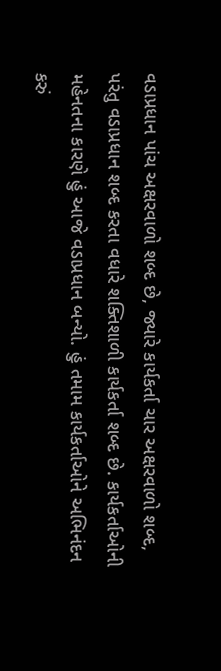વડાપ્રધાન પાંચ અક્ષરવાળો શબ્દ છે, જ્યારે કાર્યકર્તા ચાર અક્ષરવાળો શબ્દ, પરંતુ વડાપ્રધાન શબ્દ કરતા વધારે શક્તિશાળી કાર્યકર્તા શબ્દ છે. કાર્યકર્તાઓની મહેનતના કારણે હું આજે વડાપ્રધાન બન્યો. હું તમામ કાર્યકર્તાઓને અભિનંદન કરું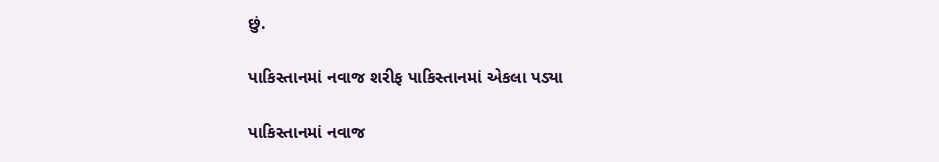છું.

પાકિસ્તાનમાં નવાજ શરીફ પાકિસ્તાનમાં એકલા પડ્યા

પાકિસ્તાનમાં નવાજ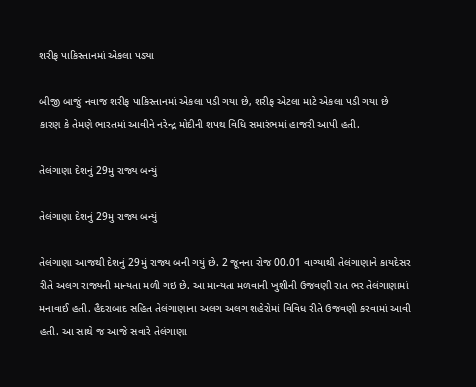શરીફ પાકિસ્તાનમાં એકલા પડ્યા

બીજી બાજું નવાજ શરીફ પાકિસ્તાનમાં એકલા પડી ગયા છે, શરીફ એટલા માટે એકલા પડી ગયા છે કારણ કે તેમણે ભારતમાં આવીને નરેન્દ્ર મોદીની શપથ વિધિ સમારંભમાં હાજરી આપી હતી.

તેલંગાણા દેશનું 29મુ રાજ્ય બન્યું

તેલંગાણા દેશનું 29મુ રાજ્ય બન્યું

તેલંગાણા આજથી દેશનું 29મું રાજ્ય બની ગયું છે. 2 જૂનના રોજ 00.01 વાગ્યાથી તેલંગાણાને કાયદેસર રીતે અલગ રાજ્યની માન્યતા મળી ગઇ છે. આ માન્યતા મળવાની ખુશીની ઉજવણી રાત ભર તેલંગાણામાં મનાવાઈ હતી. હૈદરાબાદ સહિત તેલંગાણાના અલગ અલગ શહેરોમાં વિવિધ રીતે ઉજવણી કરવામાં આવી હતી. આ સાથે જ આજે સવારે તેલંગાણા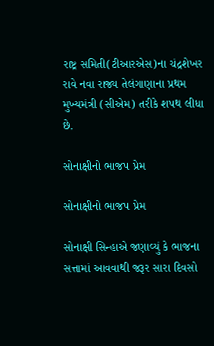રાષ્ટ્ર સમિતી(ટીઆરએસ)ના ચંદ્રશેખર રાવે નવા રાજ્ય તેલંગાણાના પ્રથમ મુખ્યમંત્રી (સીએમ) તરીકે શપથ લીધા છે.

સોનાક્ષીનો ભાજપ પ્રેમ

સોનાક્ષીનો ભાજપ પ્રેમ

સોનાક્ષી સિન્હાએ જણાવ્યું કે ભાજના સત્તામાં આવવાથી જરૂર સારા દિવસો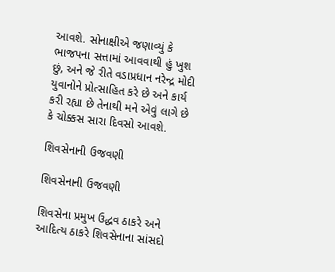આવશે. સોનાક્ષીએ જણાવ્યું કે ભાજપના સત્તામાં આવવાથી હું ખુશ છું, અને જે રીતે વડાપ્રધાન નરેન્દ્ર મોદી યુવાનોને પ્રોત્સાહિત કરે છે અને કાર્ય કરી રહ્યા છે તેનાથી મને એવું લાગે છે કે ચોક્કસ સારા દિવસો આવશે.

શિવસેનાની ઉજવણી

શિવસેનાની ઉજવણી

શિવસેના પ્રમુખ ઉદ્ધવ ઠાકરે અને આદિત્ય ઠાકરે શિવસેનાના સાંસદો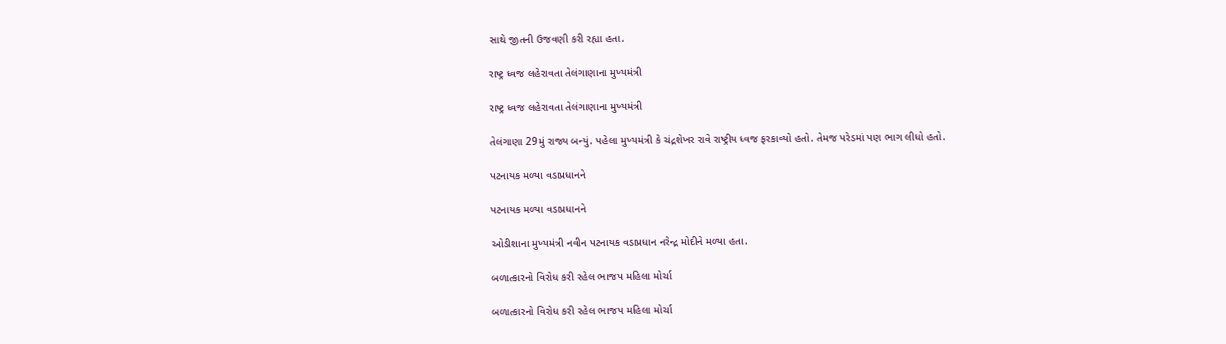સાથે જીતની ઉજવણી કરી રહ્યા હતા.

રાષ્ટ્ર ધ્વજ લહેરાવતા તેલંગાણાના મુખ્યમંત્રી

રાષ્ટ્ર ધ્વજ લહેરાવતા તેલંગાણાના મુખ્યમંત્રી

તેલંગાણા 29મું રાજ્ય બન્યું. પહેલા મુખ્યમંત્રી કે ચંદ્રશેખર રાવે રાષ્ટ્રીય ધ્વજ ફરકાવ્યો હતો. તેમજ પરેડમાં પણ ભાગ લીધો હતો.

પટનાયક મળ્યા વડાપ્રધાનને

પટનાયક મળ્યા વડાપ્રધાનને

ઓડીશાના મુખ્યમંત્રી નવીન પટનાયક વડાપ્રધાન નરેન્દ્ર મોદીને મળ્યા હતા.

બળાત્કારનો વિરોધ કરી રહેલ ભાજપ મહિલા મોર્ચા

બળાત્કારનો વિરોધ કરી રહેલ ભાજપ મહિલા મોર્ચા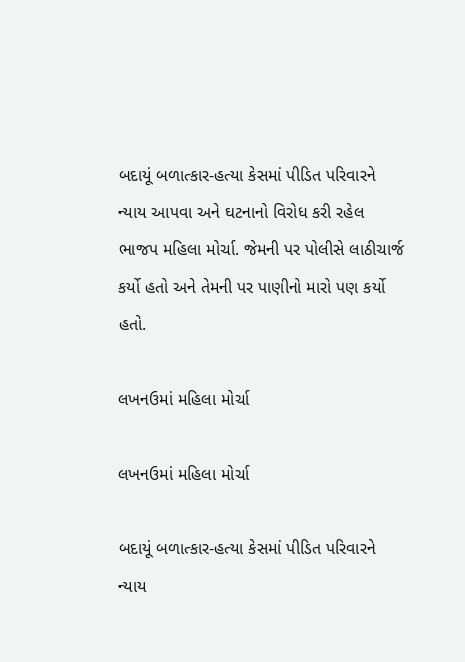બદાયૂં બળાત્કાર-હત્યા કેસમાં પીડિત પરિવારને ન્યાય આપવા અને ઘટનાનો વિરોધ કરી રહેલ ભાજપ મહિલા મોર્ચા. જેમની પર પોલીસે લાઠીચાર્જ કર્યો હતો અને તેમની પર પાણીનો મારો પણ કર્યો હતો.

લખનઉમાં મહિલા મોર્ચા

લખનઉમાં મહિલા મોર્ચા

બદાયૂં બળાત્કાર-હત્યા કેસમાં પીડિત પરિવારને ન્યાય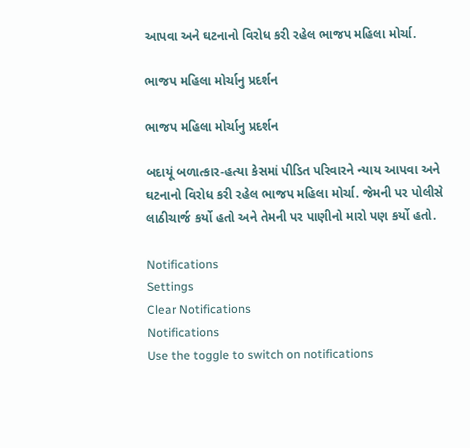આપવા અને ઘટનાનો વિરોધ કરી રહેલ ભાજપ મહિલા મોર્ચા.

ભાજપ મહિલા મોર્ચાનુ પ્રદર્શન

ભાજપ મહિલા મોર્ચાનુ પ્રદર્શન

બદાયૂં બળાત્કાર-હત્યા કેસમાં પીડિત પરિવારને ન્યાય આપવા અને ઘટનાનો વિરોધ કરી રહેલ ભાજપ મહિલા મોર્ચા. જેમની પર પોલીસે લાઠીચાર્જ કર્યો હતો અને તેમની પર પાણીનો મારો પણ કર્યો હતો.

Notifications
Settings
Clear Notifications
Notifications
Use the toggle to switch on notifications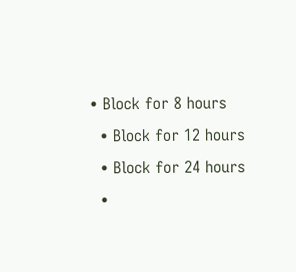• Block for 8 hours
  • Block for 12 hours
  • Block for 24 hours
  •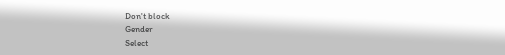Don't block
Gender
Select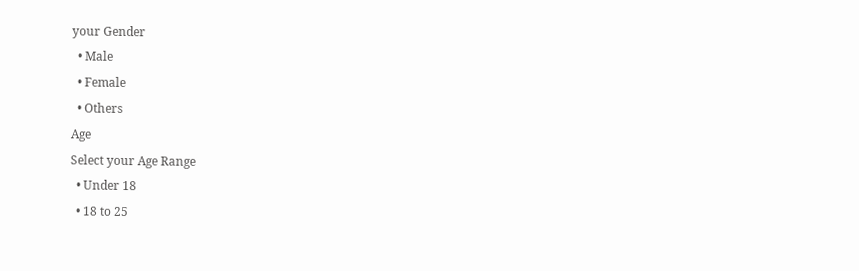your Gender
  • Male
  • Female
  • Others
Age
Select your Age Range
  • Under 18
  • 18 to 25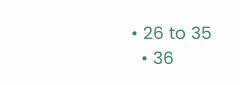• 26 to 35
  • 36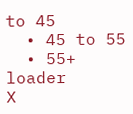to 45
  • 45 to 55
  • 55+
loader
X